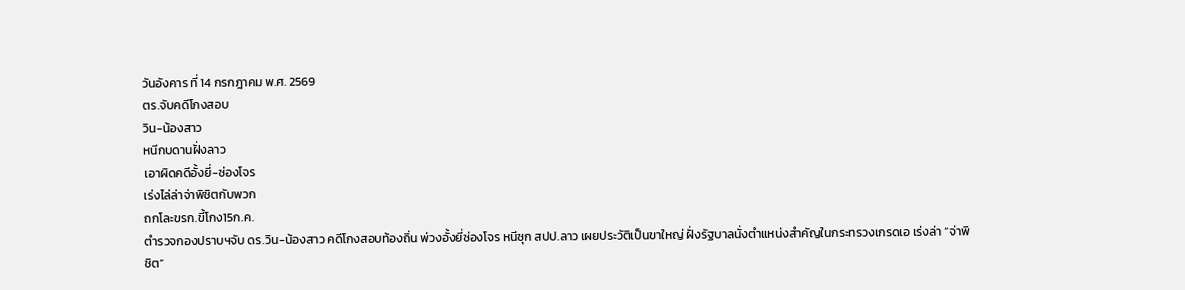วันอังคาร ที่ 14 กรกฎาคม พ.ศ. 2569
ตร.จับคดีโกงสอบ
วิน-น้องสาว
หนีกบดานฝั่งลาว
เอาผิดคดีอั้งยี่-ซ่องโจร
เร่งไล่ล่าจ่าพิชิตกับพวก
ถกโละขรก.ขี้โกง15ก.ค.
ตำรวจกองปราบฯจับ ดร.วิน-น้องสาว คดีโกงสอบท้องถิ่น พ่วงอั้งยี่ซ่องโจร หนีซุก สปป.ลาว เผยประวัติเป็นขาใหญ่ ฝั่งรัฐบาลนั่งตำแหน่งสำคัญในกระทรวงเกรดเอ เร่งล่า “จ่าพิชิต”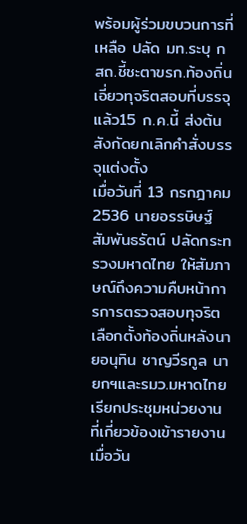พร้อมผู้ร่วมขบวนการที่เหลือ ปลัด มท.ระบุ กสถ.ชี้ชะตาขรก.ท้องถิ่น เอี่ยวทุจริตสอบที่บรรจุแล้ว15 ก.ค.นี้ ส่งต้นสังกัดยกเลิกคำสั่งบรรจุแต่งตั้ง
เมื่อวันที่ 13 กรกฎาคม 2536 นายอรรษิษฐ์ สัมพันธรัตน์ ปลัดกระทรวงมหาดไทย ให้สัมภาษณ์ถึงความคืบหน้าการการตรวจสอบทุจริตเลือกตั้งท้องถิ่นหลังนายอนุทิน ชาญวีรกูล นายกฯและรมว.มหาดไทยเรียกประชุมหน่วยงานที่เกี่ยวข้องเข้ารายงานเมื่อวัน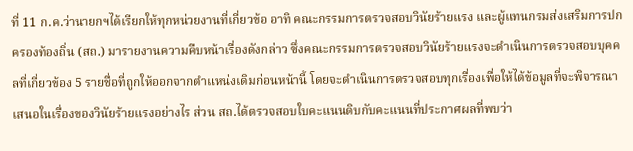ที่ 11 ก.ค.ว่านายกฯได้เรียกให้ทุกหน่วยงานที่เกี่ยวข้อ อาทิ คณะกรรมการตรวจสอบวินัยร้ายแรง และผู้แทนกรมส่งเสริมการปกครองท้องถิ่น (สถ.) มารายงานความคืบหน้าเรื่องดังกล่าว ซึ่งคณะกรรมการตรวจสอบวินัยร้ายแรงจะดำเนินการตรวจสอบบุคคลที่เกี่ยวข้อง 5 รายชื่อที่ถูกให้ออกจากตำแหน่งเดิมก่อนหน้านี้ โดยจะดำเนินการตรวจสอบทุกเรื่องเพื่อให้ได้ข้อมูลที่จะพิจารณาเสนอในเรื่องของวินัยร้ายแรงอย่างไร ส่วน สถ.ได้ตรวจสอบใบคะแนนดิบกับคะแนนที่ประกาศผลที่พบว่า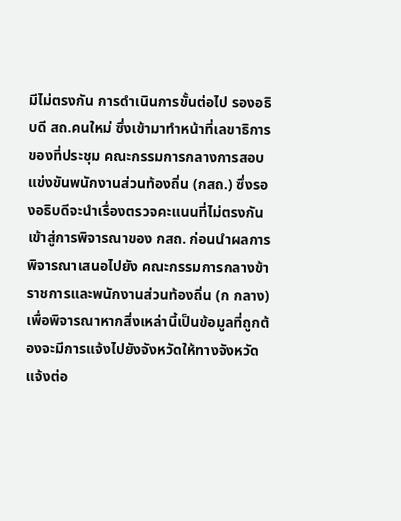มีไม่ตรงกัน การดำเนินการขั้นต่อไป รองอธิบดี สถ.คนใหม่ ซึ่งเข้ามาทำหน้าที่เลขาธิการของที่ประชุม คณะกรรมการกลางการสอบแข่งขันพนักงานส่วนท้องถิ่น (กสถ.) ซึ่งรองอธิบดีจะนำเรื่องตรวจคะแนนที่ไม่ตรงกันเข้าสู่การพิจารณาของ กสถ. ก่อนนำผลการพิจารณาเสนอไปยัง คณะกรรมการกลางข้าราชการและพนักงานส่วนท้องถิ่น (ก กลาง) เพื่อพิจารณาหากสิ่งเหล่านี้เป็นข้อมูลที่ถูกต้องจะมีการแจ้งไปยังจังหวัดให้ทางจังหวัดแจ้งต่อ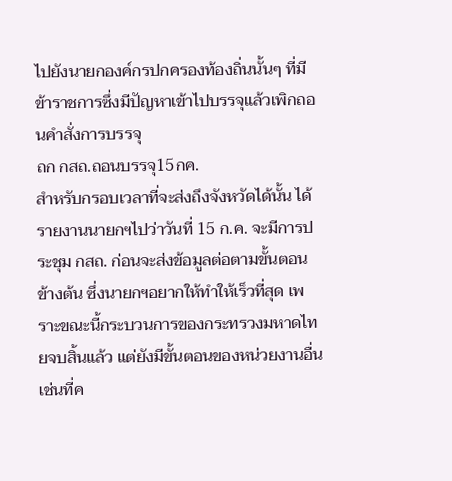ไปยังนายกองค์กรปกครองท้องถิ่นนั้นๆ ที่มีข้าราชการซึ่งมีปัญหาเข้าไปบรรจุแล้วเพิกถอนคำสั่งการบรรจุ
ถก กสถ.ถอนบรรจุ15กค.
สำหรับกรอบเวลาที่จะส่งถึงจังหวัดได้นั้น ได้รายงานนายกฯไปว่าวันที่ 15 ก.ค. จะมีการประชุม กสถ. ก่อนจะส่งข้อมูลต่อตามขั้นตอนข้างต้น ซึ่งนายกฯอยากให้ทำให้เร็วที่สุด เพราะขณะนี้กระบวนการของกระทรวงมหาดไทยจบสิ้นแล้ว แต่ยังมีขั้นตอนของหน่วยงานอื่น เช่นที่ค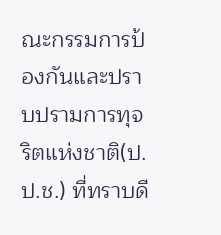ณะกรรมการป้องกันและปราบปรามการทุจริตแห่งชาติ(ป.ป.ช.) ที่ทราบดี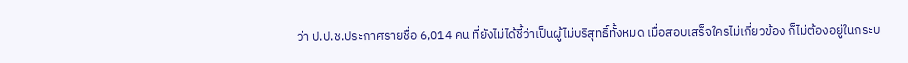ว่า ป.ป.ช.ประกาศรายชื่อ 6,014 คน ที่ยังไม่ได้ชี้ว่าเป็นผู้ไม่บริสุทธิ์ทั้งหมด เมื่อสอบเสร็จใครไม่เกี่ยวข้อง ก็ไม่ต้องอยู่ในกระบ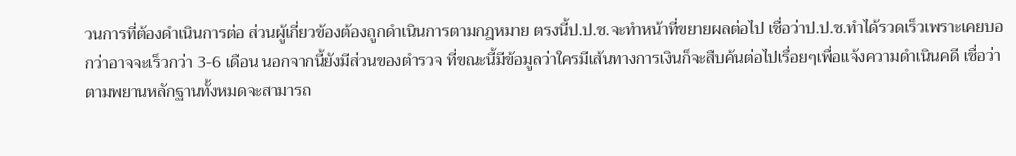วนการที่ต้องดำเนินการต่อ ส่วนผู้เกี่ยวข้องต้องถูกดำเนินการตามกฎหมาย ตรงนี้ป.ป.ช.จะทำหน้าที่ขยายผลต่อไป เชื่อว่าป.ป.ช.ทำได้รวดเร็วเพราะเคยบอกว่าอาจจะเร็วกว่า 3-6 เดือน นอกจากนี้ยังมีส่วนของตำรวจ ที่ขณะนี้มีข้อมูลว่าใครมีเส้นทางการเงินก็จะสืบค้นต่อไปเรื่อยๆเพื่อแจ้งความดำเนินคดี เชื่อว่าตามพยานหลักฐานทั้งหมดจะสามารถ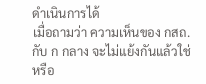ดำเนินการได้
เมื่อถามว่า ความเห็นของ กสถ.กับ ก กลาง จะไม่แย้งกันแล้วใช่หรือ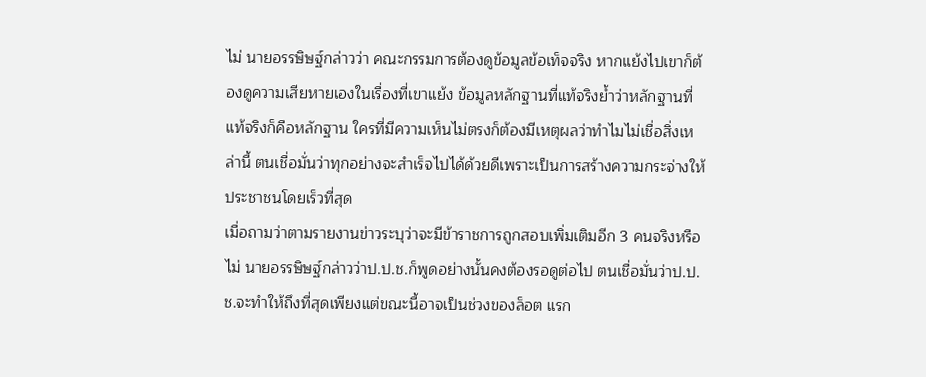ไม่ นายอรรษิษฐ์กล่าวว่า คณะกรรมการต้องดูข้อมูลข้อเท็จจริง หากแย้งไปเขาก็ต้องดูความเสียหายเองในเรื่องที่เขาแย้ง ข้อมูลหลักฐานที่แท้จริงย้ำว่าหลักฐานที่แท้จริงก็คือหลักฐาน ใครที่มีความเห็นไม่ตรงก็ต้องมีเหตุผลว่าทำไมไม่เชื่อสิ่งเหล่านี้ ตนเชื่อมั่นว่าทุกอย่างจะสำเร็จไปได้ด้วยดีเพราะเป็นการสร้างความกระจ่างให้ประชาชนโดยเร็วที่สุด
เมื่อถามว่าตามรายงานข่าวระบุว่าจะมีข้าราชการถูกสอบเพิ่มเติมอีก 3 คนจริงหรือไม่ นายอรรษิษฐ์กล่าวว่าป.ป.ช.ก็พูดอย่างนั้นคงต้องรอดูต่อไป ตนเชื่อมั่นว่าป.ป.ช.จะทำให้ถึงที่สุดเพียงแต่ขณะนี้อาจเป็นช่วงของล็อต แรก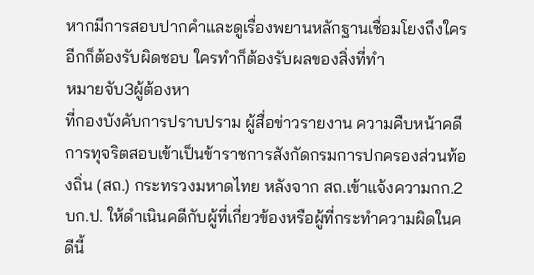หากมีการสอบปากคำและดูเรื่องพยานหลักฐานเชื่อมโยงถึงใครอีกก็ต้องรับผิดชอบ ใครทำก็ต้องรับผลของสิ่งที่ทำ
หมายจับ3ผู้ต้องหา
ที่กองบังคับการปราบปราม ผู้สื่อข่าวรายงาน ความคืบหน้าคดีการทุจริตสอบเข้าเป็นข้าราชการสังกัดกรมการปกครองส่วนท้องถิ่น (สถ.) กระทรวงมหาดไทย หลังจาก สถ.เข้าแจ้งความกก.2 บก.ป. ให้ดำเนินคดีกับผู้ที่เกี่ยวข้องหรือผู้ที่กระทำความผิดในคดีนี้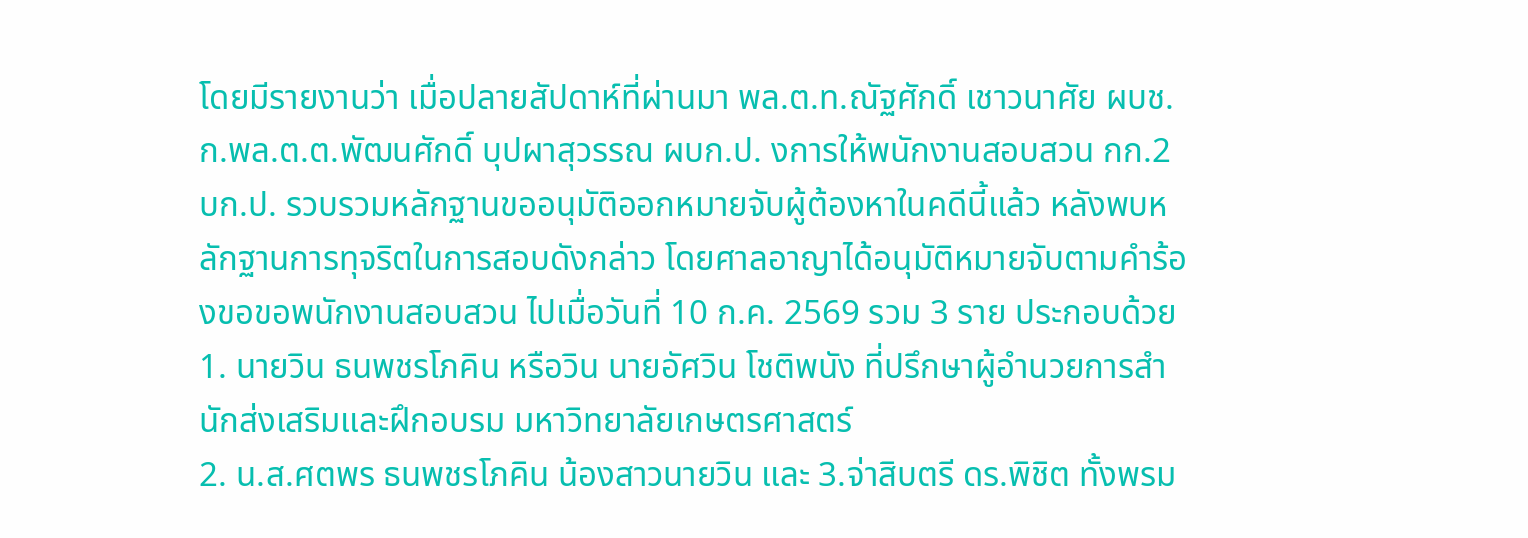โดยมีรายงานว่า เมื่อปลายสัปดาห์ที่ผ่านมา พล.ต.ท.ณัฐศักดิ์ เชาวนาศัย ผบช.ก.พล.ต.ต.พัฒนศักดิ์ บุปผาสุวรรณ ผบก.ป. งการให้พนักงานสอบสวน กก.2 บก.ป. รวบรวมหลักฐานขออนุมัติออกหมายจับผู้ต้องหาในคดีนี้แล้ว หลังพบหลักฐานการทุจริตในการสอบดังกล่าว โดยศาลอาญาได้อนุมัติหมายจับตามคำร้องขอขอพนักงานสอบสวน ไปเมื่อวันที่ 10 ก.ค. 2569 รวม 3 ราย ประกอบด้วย 1. นายวิน ธนพชรโภคิน หรือวิน นายอัศวิน โชติพนัง ที่ปรึกษาผู้อำนวยการสำนักส่งเสริมและฝึกอบรม มหาวิทยาลัยเกษตรศาสตร์
2. น.ส.ศตพร ธนพชรโภคิน น้องสาวนายวิน และ 3.จ่าสิบตรี ดร.พิชิต ทั้งพรม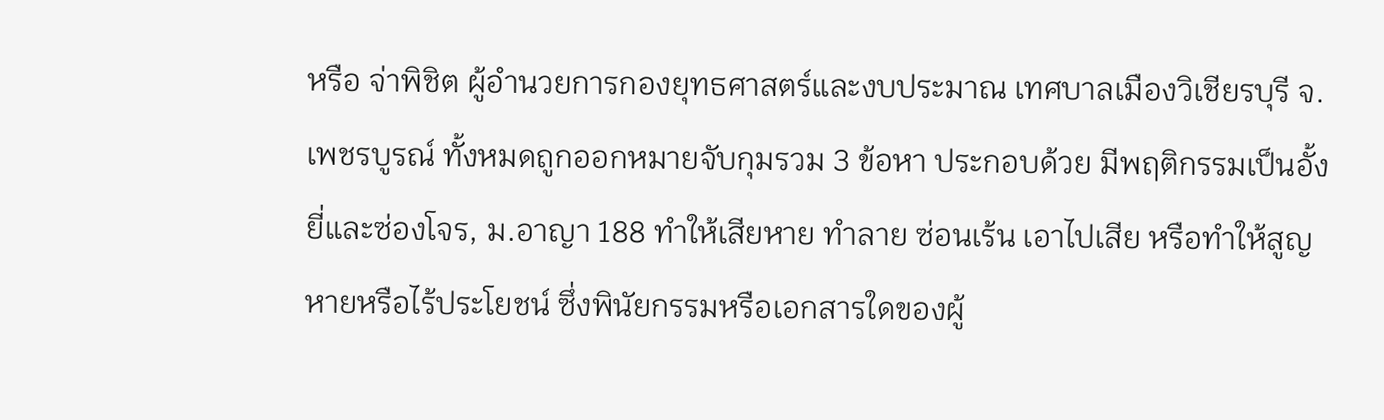หรือ จ่าพิชิต ผู้อำนวยการกองยุทธศาสตร์และงบประมาณ เทศบาลเมืองวิเชียรบุรี จ.เพชรบูรณ์ ทั้งหมดถูกออกหมายจับกุมรวม 3 ข้อหา ประกอบด้วย มีพฤติกรรมเป็นอั้งยี่และซ่องโจร, ม.อาญา 188 ทำให้เสียหาย ทำลาย ซ่อนเร้น เอาไปเสีย หรือทำให้สูญหายหรือไร้ประโยชน์ ซึ่งพินัยกรรมหรือเอกสารใดของผู้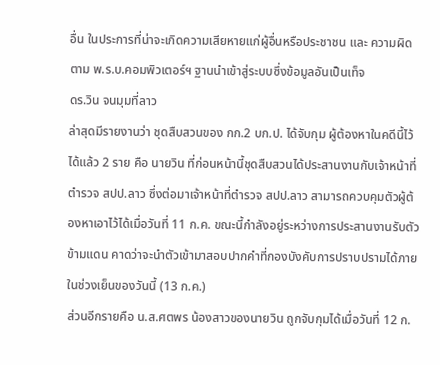อื่น ในประการที่น่าจะเกิดความเสียหายแก่ผู้อื่นหรือประชาชน และ ความผิดตาม พ.ร.บ.คอมพิวเตอร์ฯ ฐานนำเข้าสู่ระบบซึ่งข้อมูลอันเป็นเท็จ
ดร.วิน จนมุมที่ลาว
ล่าสุดมีรายงานว่า ชุดสืบสวนของ กก.2 บก.ป. ได้จับกุม ผู้ต้องหาในคดีนี้ไว้ได้แล้ว 2 ราย คือ นายวิน ที่ก่อนหน้านี้ชุดสืบสวนได้ประสานงานกับเจ้าหน้าที่ตำรวจ สปป.ลาว ซึ่งต่อมาเจ้าหน้าที่ตำรวจ สปป.ลาว สามารถควบคุมตัวผู้ต้องหาเอาไว้ได้เมื่อวันที่ 11 ก.ค. ขณะนี้กำลังอยู่ระหว่างการประสานงานรับตัวข้ามแดน คาดว่าจะนำตัวเข้ามาสอบปากคำที่กองบังคับการปราบปรามได้ภายในช่วงเย็นของวันนี้ (13 ก.ค.)
ส่วนอีกรายคือ น.ส.ศตพร น้องสาวของนายวิน ถูกจับกุมได้เมื่อวันที่ 12 ก.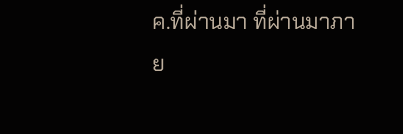ค.ที่ผ่านมา ที่ผ่านมาภาย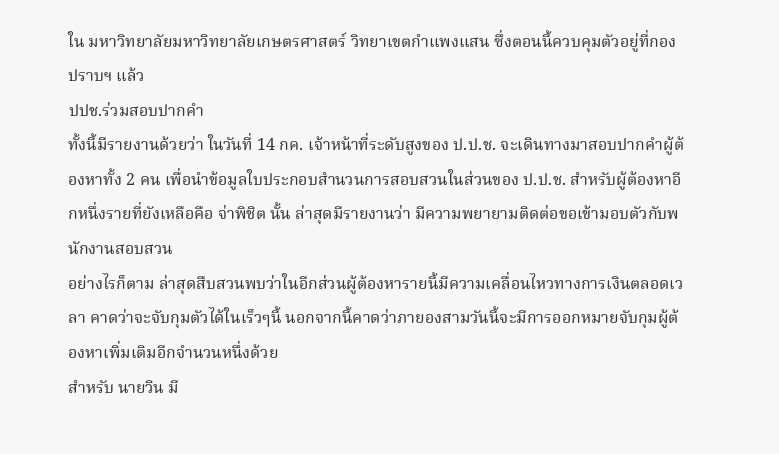ใน มหาวิทยาลัยมหาวิทยาลัยเกษตรศาสตร์ วิทยาเขตกำแพงแสน ซึ่งตอนนี้ควบคุมตัวอยู่ที่กองปราบฯ แล้ว
ปปช.ร่วมสอบปากคำ
ทั้งนี้มีรายงานด้วยว่า ในวันที่ 14 กค. เจ้าหน้าที่ระดับสูงของ ป.ป.ช. จะเดินทางมาสอบปากคำผู้ต้องหาทั้ง 2 คน เพื่อนำข้อมูลใบประกอบสำนวนการสอบสวนในส่วนของ ป.ป.ช. สำหรับผู้ต้องหาอีกหนึ่งรายที่ยังเหลือคือ จ่าพิชิต นั้น ล่าสุดมีรายงานว่า มีความพยายามติดต่อขอเข้ามอบตัวกับพนักงานสอบสวน
อย่างไรก็ตาม ล่าสุดสืบสวนพบว่าในอีกส่วนผู้ต้องหารายนี้มีความเคลื่อนไหวทางการเงินตลอดเวลา คาดว่าจะจับกุมตัวได้ในเร็วๆนี้ นอกจากนี้คาดว่าภายองสามวันนี้จะมีการออกหมายจับกุมผู้ต้องหาเพิ่มเติมอีกจำนวนหนึ่งด้วย
สำหรับ นายวิน มี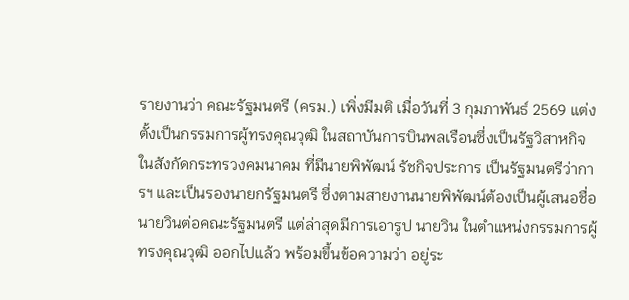รายงานว่า คณะรัฐมนตรี (ครม.) เพิ่งมีมติ เมื่อวันที่ 3 กุมภาพันธ์ 2569 แต่งตั้งเป็นกรรมการผู้ทรงคุณวุฒิ ในสถาบันการบินพลเรือนซึ่งเป็นรัฐวิสาหกิจ ในสังกัดกระทรวงคมนาคม ที่มีนายพิพัฒน์ รัชกิจประการ เป็นรัฐมนตรีว่าการฯ และเป็นรองนายกรัฐมนตรี ซึ่งตามสายงานนายพิพัฒน์ต้องเป็นผู้เสนอชื่อนายวินต่อคณะรัฐมนตรี แต่ล่าสุดมีการเอารูป นายวิน ในตำแหน่งกรรมการผู้ทรงคุณวุฒิ ออกไปแล้ว พร้อมขึ้นข้อความว่า อยู่ระ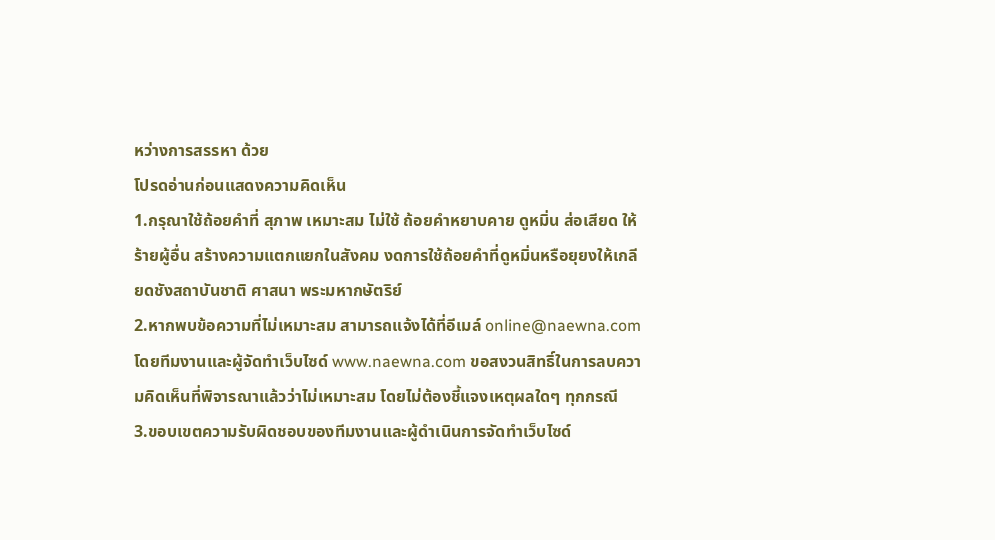หว่างการสรรหา ด้วย
โปรดอ่านก่อนแสดงความคิดเห็น
1.กรุณาใช้ถ้อยคำที่ สุภาพ เหมาะสม ไม่ใช้ ถ้อยคำหยาบคาย ดูหมิ่น ส่อเสียด ให้ร้ายผู้อื่น สร้างความแตกแยกในสังคม งดการใช้ถ้อยคำที่ดูหมิ่นหรือยุยงให้เกลียดชังสถาบันชาติ ศาสนา พระมหากษัตริย์
2.หากพบข้อความที่ไม่เหมาะสม สามารถแจ้งได้ที่อีเมล์ online@naewna.com โดยทีมงานและผู้จัดทำเว็บไซด์ www.naewna.com ขอสงวนสิทธิ์ในการลบความคิดเห็นที่พิจารณาแล้วว่าไม่เหมาะสม โดยไม่ต้องชี้แจงเหตุผลใดๆ ทุกกรณี
3.ขอบเขตความรับผิดชอบของทีมงานและผู้ดำเนินการจัดทำเว็บไซด์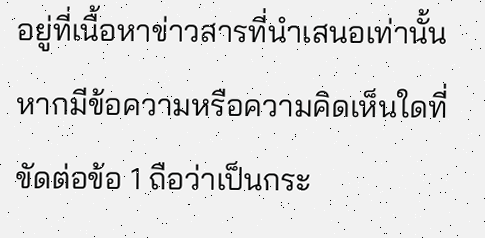อยู่ที่เนื้อหาข่าวสารที่นำเสนอเท่านั้น หากมีข้อความหรือความคิดเห็นใดที่ขัดต่อข้อ 1 ถือว่าเป็นกระ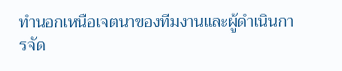ทำนอกเหนือเจตนาของทีมงานและผู้ดำเนินการจัด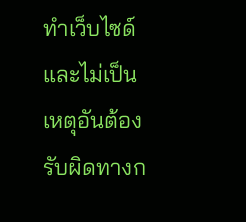ทำเว็บไซด์ และไม่เป็นเหตุอันต้องรับผิดทางก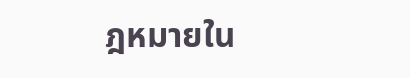ฎหมายใน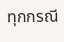ทุกกรณี